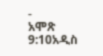-
አሞጽ 9:10አዲስ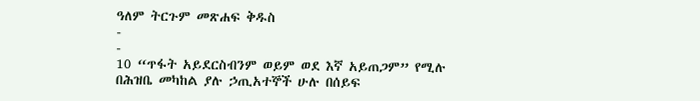ዓለም ትርጉም መጽሐፍ ቅዱስ
-
-
10 “ጥፋት አይደርስብንም ወይም ወደ እኛ አይጠጋም” የሚሉ
በሕዝቤ መካከል ያሉ ኃጢአተኞች ሁሉ በሰይፍ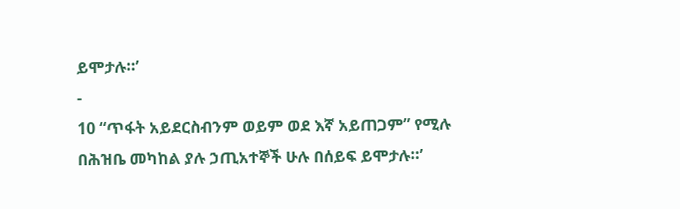ይሞታሉ።’
-
10 “ጥፋት አይደርስብንም ወይም ወደ እኛ አይጠጋም” የሚሉ
በሕዝቤ መካከል ያሉ ኃጢአተኞች ሁሉ በሰይፍ ይሞታሉ።’